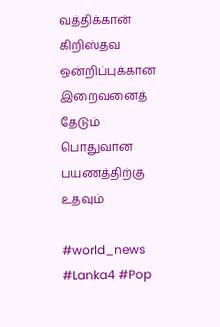வத்திக்கான் கிறிஸ்தவ ஒன்றிப்புக்கான இறைவனைத் தேடும் பொதுவான பயணத்திற்கு உதவும்

#world_news #Lanka4 #Pop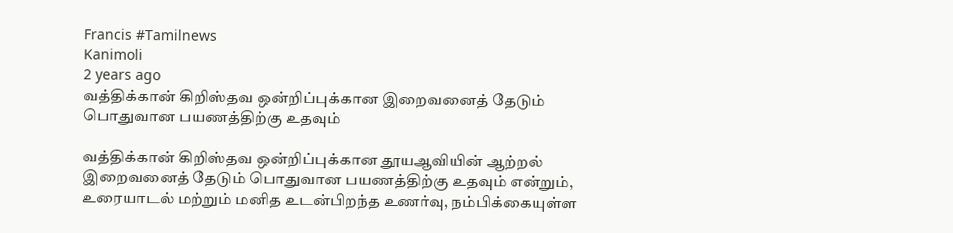Francis #Tamilnews
Kanimoli
2 years ago
வத்திக்கான் கிறிஸ்தவ ஒன்றிப்புக்கான இறைவனைத் தேடும் பொதுவான பயணத்திற்கு உதவும்

வத்திக்கான் கிறிஸ்தவ ஒன்றிப்புக்கான தூயஆவியின் ஆற்றல் இறைவனைத் தேடும் பொதுவான பயணத்திற்கு உதவும் என்றும், உரையாடல் மற்றும் மனித உடன்பிறந்த உணர்வு, நம்பிக்கையுள்ள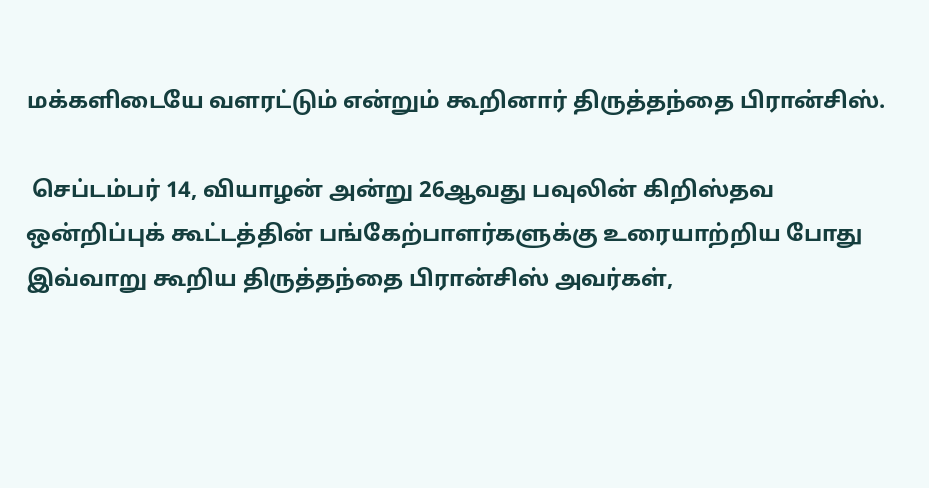மக்களிடையே வளரட்டும் என்றும் கூறினார் திருத்தந்தை பிரான்சிஸ்.

 செப்டம்பர் 14, வியாழன் அன்று 26ஆவது பவுலின் கிறிஸ்தவ ஒன்றிப்புக் கூட்டத்தின் பங்கேற்பாளர்களுக்கு உரையாற்றிய போது இவ்வாறு கூறிய திருத்தந்தை பிரான்சிஸ் அவர்கள்,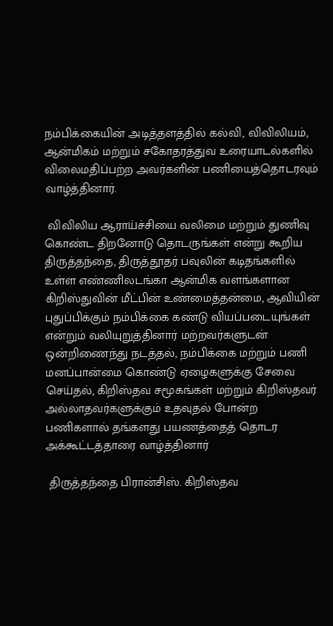நம்பிக்கையின் அடித்தளத்தில் கல்வி, விவிலியம், ஆன்மிகம் மற்றும் சகோதரத்துவ உரையாடல்களில் விலைமதிப்பற்ற அவர்களின் பணியைத்தொடரவும் வாழ்த்தினார்.

 விவிலிய ஆராய்ச்சியை வலிமை மற்றும் துணிவு கொண்ட திறனோடு தொடருங்கள் என்று கூறிய திருத்தந்தை, திருத்தூதர் பவுலின் கடிதங்களில் உள்ள எண்ணிலடங்கா ஆன்மிக வளங்களான கிறிஸ்துவின் மீட்பின் உண்மைத்தன்மை, ஆவியின் புதுப்பிக்கும் நம்பிக்கை கண்டு வியப்படையுங்கள் என்றும் வலியுறுத்தினார் மற்றவர்களுடன் ஒன்றிணைந்து நடத்தல், நம்பிக்கை மற்றும் பணி மனப்பான்மை கொண்டு ஏழைகளுக்கு சேவை செய்தல், கிறிஸ்தவ சமூகங்கள் மற்றும் கிறிஸ்தவர் அல்லாதவர்களுக்கும் உதவுதல் போன்ற பணிகளால் தங்களது பயணத்தைத் தொடர அக்கூட்டத்தாரை வாழ்த்தினார்

 திருத்தந்தை பிரான்சிஸ். கிறிஸ்தவ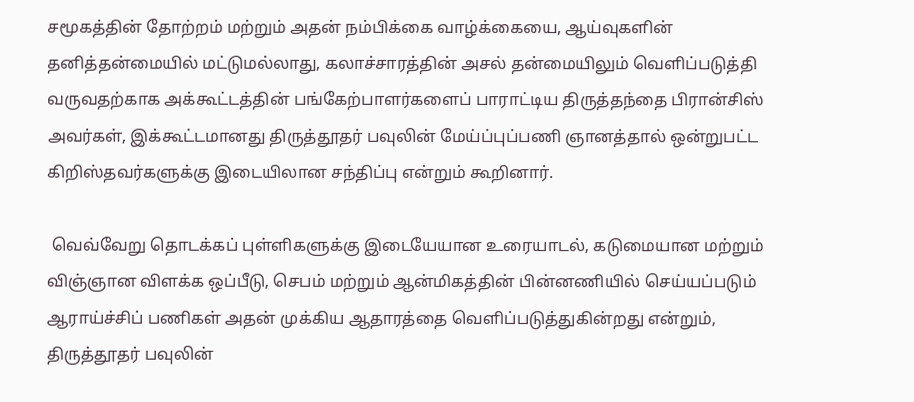சமூகத்தின் தோற்றம் மற்றும் அதன் நம்பிக்கை வாழ்க்கையை, ஆய்வுகளின் தனித்தன்மையில் மட்டுமல்லாது, கலாச்சாரத்தின் அசல் தன்மையிலும் வெளிப்படுத்தி வருவதற்காக அக்கூட்டத்தின் பங்கேற்பாளர்களைப் பாராட்டிய திருத்தந்தை பிரான்சிஸ் அவர்கள், இக்கூட்டமானது திருத்தூதர் பவுலின் மேய்ப்புப்பணி ஞானத்தால் ஒன்றுபட்ட கிறிஸ்தவர்களுக்கு இடையிலான சந்திப்பு என்றும் கூறினார்.

 வெவ்வேறு தொடக்கப் புள்ளிகளுக்கு இடையேயான உரையாடல், கடுமையான மற்றும் விஞ்ஞான விளக்க ஒப்பீடு, செபம் மற்றும் ஆன்மிகத்தின் பின்னணியில் செய்யப்படும் ஆராய்ச்சிப் பணிகள் அதன் முக்கிய ஆதாரத்தை வெளிப்படுத்துகின்றது என்றும், திருத்தூதர் பவுலின்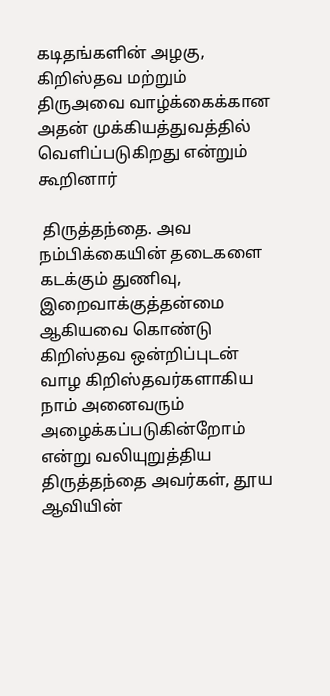கடிதங்களின் அழகு, கிறிஸ்தவ மற்றும் திருஅவை வாழ்க்கைக்கான அதன் முக்கியத்துவத்தில் வெளிப்படுகிறது என்றும் கூறினார்

 திருத்தந்தை. அவ நம்பிக்கையின் தடைகளை கடக்கும் துணிவு, இறைவாக்குத்தன்மை ஆகியவை கொண்டு கிறிஸ்தவ ஒன்றிப்புடன் வாழ கிறிஸ்தவர்களாகிய நாம் அனைவரும் அழைக்கப்படுகின்றோம் என்று வலியுறுத்திய திருத்தந்தை அவர்கள், தூய ஆவியின்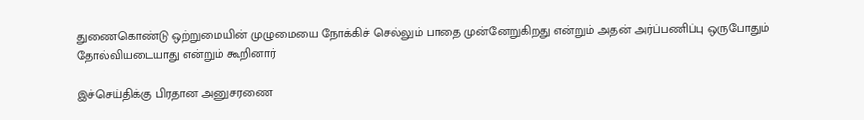துணைகொண்டு ஒற்றுமையின் முழுமையை நோக்கிச் செல்லும் பாதை முன்னேறுகிறது என்றும் அதன் அர்ப்பணிப்பு ஒருபோதும் தோல்வியடையாது என்றும் கூறினார்

இச்செய்திக்கு பிரதான அனுசரணை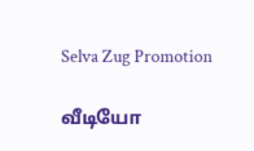Selva Zug Promotion

வீடியோ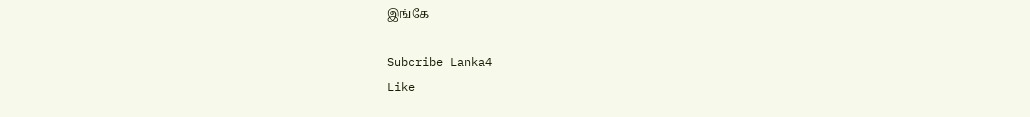இங்கே

Subcribe Lanka4
Like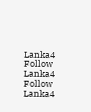Lanka4
Follow Lanka4
Follow Lanka4